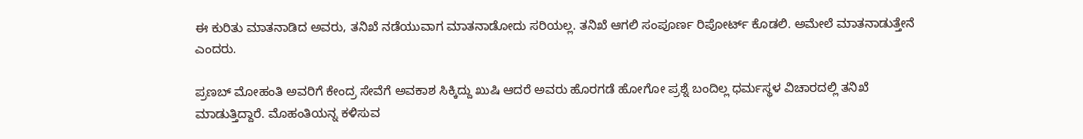ಈ ಕುರಿತು ಮಾತನಾಡಿದ ಅವರು, ತನಿಖೆ ನಡೆಯುವಾಗ ಮಾತನಾಡೋದು ಸರಿಯಲ್ಲ. ತನಿಖೆ ಆಗಲಿ ಸಂಪೂರ್ಣ ರಿಪೋರ್ಟ್ ಕೊಡಲಿ. ಅಮೇಲೆ ಮಾತನಾಡುತ್ತೇನೆ ಎಂದರು.

ಪ್ರಣಬ್ ಮೋಹಂತಿ ಅವರಿಗೆ ಕೇಂದ್ರ ಸೇವೆಗೆ ಅವಕಾಶ ಸಿಕ್ಕಿದ್ದು ಖುಷಿ ಆದರೆ ಅವರು ಹೊರಗಡೆ ಹೋಗೋ ಪ್ರಶ್ನೆ ಬಂದಿಲ್ಲ ಧರ್ಮಸ್ಥಳ ವಿಚಾರದಲ್ಲಿ ತನಿಖೆ ಮಾಡುತ್ತಿದ್ದಾರೆ. ಮೊಹಂತಿಯನ್ನ ಕಳಿಸುವ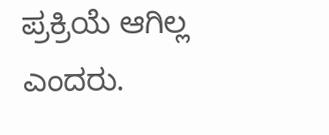ಪ್ರಕ್ರಿಯೆ ಆಗಿಲ್ಲ ಎಂದರು.